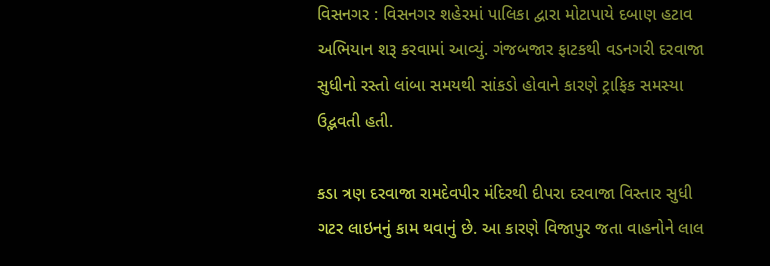વિસનગર : વિસનગર શહેરમાં પાલિકા દ્વારા મોટાપાયે દબાણ હટાવ અભિયાન શરૂ કરવામાં આવ્યું. ગંજબજાર ફાટકથી વડનગરી દરવાજા સુધીનો રસ્તો લાંબા સમયથી સાંકડો હોવાને કારણે ટ્રાફિક સમસ્યા ઉદ્ભવતી હતી.

કડા ત્રણ દરવાજા રામદેવપીર મંદિરથી દીપરા દરવાજા વિસ્તાર સુધી ગટર લાઇનનું કામ થવાનું છે. આ કારણે વિજાપુર જતા વાહનોને લાલ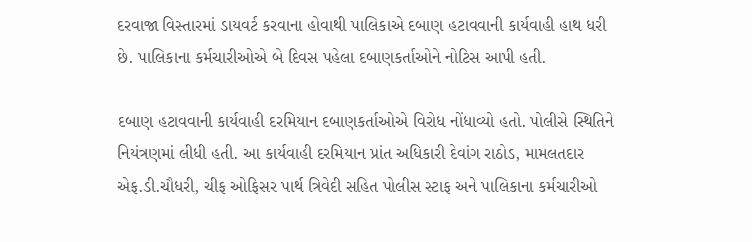દરવાજા વિસ્તારમાં ડાયવર્ટ કરવાના હોવાથી પાલિકાએ દબાણ હટાવવાની કાર્યવાહી હાથ ધરી છે. પાલિકાના કર્મચારીઓએ બે દિવસ પહેલા દબાણકર્તાઓને નોટિસ આપી હતી.

દબાણ હટાવવાની કાર્યવાહી દરમિયાન દબાણકર્તાઓએ વિરોધ નોંધાવ્યો હતો. પોલીસે સ્થિતિને નિયંત્રણમાં લીધી હતી. આ કાર્યવાહી દરમિયાન પ્રાંત અધિકારી દેવાંગ રાઠોડ, મામલતદાર એફ.ડી.ચૌધરી, ચીફ ઓફિસર પાર્થ ત્રિવેદી સહિત પોલીસ સ્ટાફ અને પાલિકાના કર્મચારીઓ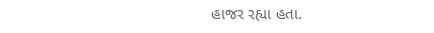હાજર રહ્યા હતા.